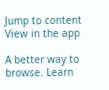Jump to content
View in the app

A better way to browse. Learn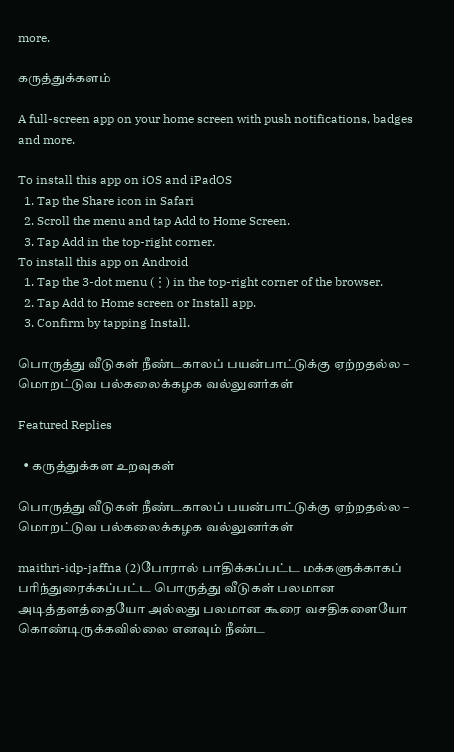more.

கருத்துக்களம்

A full-screen app on your home screen with push notifications, badges and more.

To install this app on iOS and iPadOS
  1. Tap the Share icon in Safari
  2. Scroll the menu and tap Add to Home Screen.
  3. Tap Add in the top-right corner.
To install this app on Android
  1. Tap the 3-dot menu (⋮) in the top-right corner of the browser.
  2. Tap Add to Home screen or Install app.
  3. Confirm by tapping Install.

பொருத்து வீடுகள் நீண்டகாலப் பயன்பாட்டுக்கு ஏற்றதல்ல – மொறட்டுவ பல்கலைக்கழக வல்லுனர்கள்

Featured Replies

  • கருத்துக்கள உறவுகள்

பொருத்து வீடுகள் நீண்டகாலப் பயன்பாட்டுக்கு ஏற்றதல்ல – மொறட்டுவ பல்கலைக்கழக வல்லுனர்கள்

maithri-idp-jaffna (2)போரால் பாதிக்கப்பட்ட மக்களுக்காகப் பரிந்துரைக்கப்பட்ட பொருத்து வீடுகள் பலமான அடித்தளத்தையோ அல்லது பலமான கூரை வசதிகளையோ கொண்டிருக்கவில்லை எனவும் நீண்ட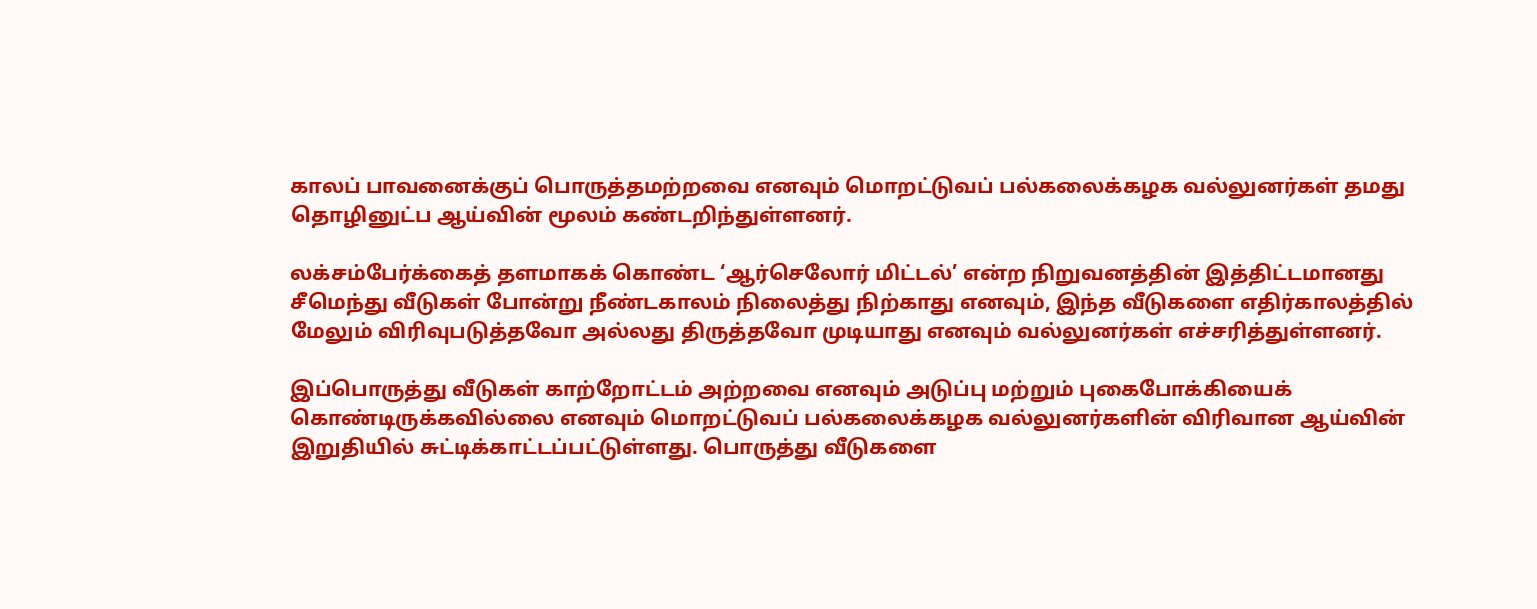காலப் பாவனைக்குப் பொருத்தமற்றவை எனவும் மொறட்டுவப் பல்கலைக்கழக வல்லுனர்கள் தமது தொழினுட்ப ஆய்வின் மூலம் கண்டறிந்துள்ளனர்.

லக்சம்பேர்க்கைத் தளமாகக் கொண்ட ‘ஆர்செலோர் மிட்டல்’ என்ற நிறுவனத்தின் இத்திட்டமானது சீமெந்து வீடுகள் போன்று நீண்டகாலம் நிலைத்து நிற்காது எனவும், இந்த வீடுகளை எதிர்காலத்தில் மேலும் விரிவுபடுத்தவோ அல்லது திருத்தவோ முடியாது எனவும் வல்லுனர்கள் எச்சரித்துள்ளனர்.

இப்பொருத்து வீடுகள் காற்றோட்டம் அற்றவை எனவும் அடுப்பு மற்றும் புகைபோக்கியைக் கொண்டிருக்கவில்லை எனவும் மொறட்டுவப் பல்கலைக்கழக வல்லுனர்களின் விரிவான ஆய்வின் இறுதியில் சுட்டிக்காட்டப்பட்டுள்ளது. பொருத்து வீடுகளை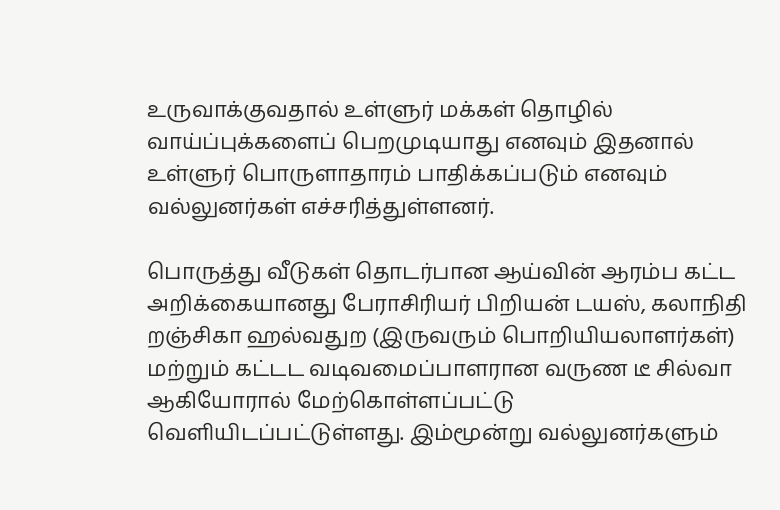உருவாக்குவதால் உள்ளுர் மக்கள் தொழில் வாய்ப்புக்களைப் பெறமுடியாது எனவும் இதனால் உள்ளுர் பொருளாதாரம் பாதிக்கப்படும் எனவும் வல்லுனர்கள் எச்சரித்துள்ளனர்.

பொருத்து வீடுகள் தொடர்பான ஆய்வின் ஆரம்ப கட்ட அறிக்கையானது பேராசிரியர் பிறியன் டயஸ், கலாநிதி றஞ்சிகா ஹல்வதுற (இருவரும் பொறியியலாளர்கள்) மற்றும் கட்டட வடிவமைப்பாளரான வருண டீ சில்வா ஆகியோரால் மேற்கொள்ளப்பட்டு வெளியிடப்பட்டுள்ளது. இம்மூன்று வல்லுனர்களும்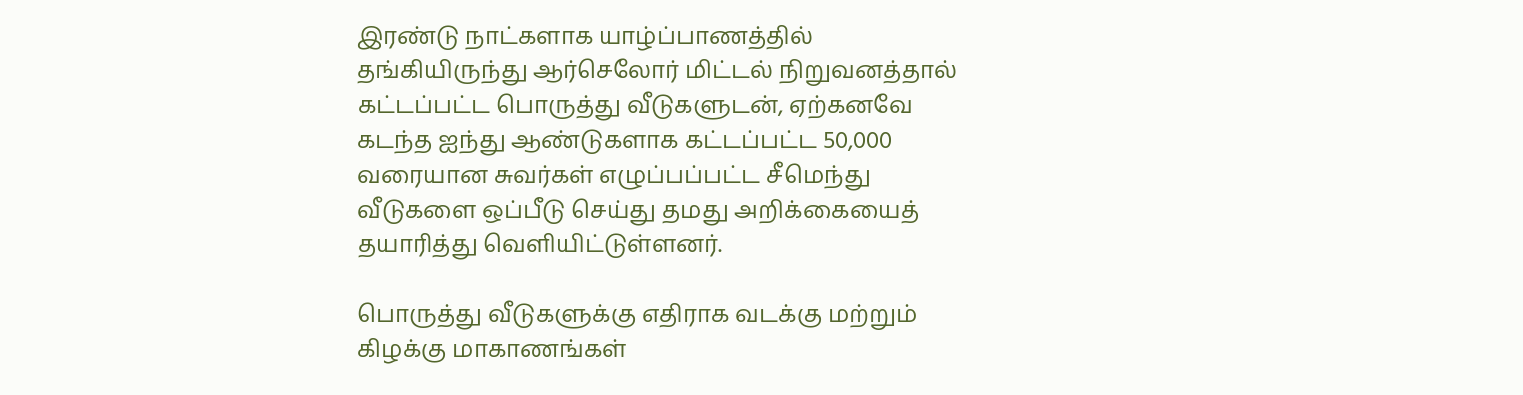இரண்டு நாட்களாக யாழ்ப்பாணத்தில் தங்கியிருந்து ஆர்செலோர் மிட்டல் நிறுவனத்தால் கட்டப்பட்ட பொருத்து வீடுகளுடன், ஏற்கனவே கடந்த ஐந்து ஆண்டுகளாக கட்டப்பட்ட 50,000 வரையான சுவர்கள் எழுப்பப்பட்ட சீமெந்து வீடுகளை ஒப்பீடு செய்து தமது அறிக்கையைத் தயாரித்து வெளியிட்டுள்ளனர்.

பொருத்து வீடுகளுக்கு எதிராக வடக்கு மற்றும் கிழக்கு மாகாணங்கள்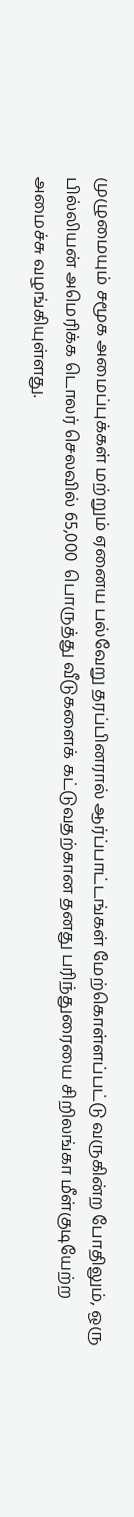முழுமையும் சமூக அமைப்புக்கள் மற்றும் ஏனைய பல்வேறு தரப்பினரால் ஆர்ப்பாட்டங்கள் மேற்கொள்ளப்பட்டு வருகின்ற போதிலும், ஒரு பில்லியன் அமெரிக்க டொலர் செலவில் 65,000  பொருத்து வீடுகளைக் கட்டுவதற்கான தனது பரிந்துரையை சிறிலங்கா மீள்குடியேற்ற அமைச்சு வழங்கியுள்ளது.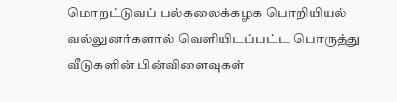மொறட்டுவப் பல்கலைக்கழக பொறியியல் வல்லுனர்களால் வெளியிடப்பட்ட பொருத்து வீடுகளின் பின்விளைவுகள்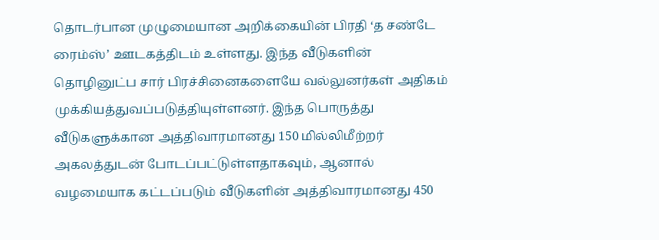தொடர்பான முழுமையான அறிக்கையின் பிரதி ‘த சண்டே ரைம்ஸ்’ ஊடகத்திடம் உள்ளது. இந்த வீடுகளின் தொழினுட்ப சார் பிரச்சினைகளையே வல்லுனர்கள் அதிகம் முக்கியத்துவப்படுத்தியுள்ளனர். இந்த பொருத்து வீடுகளுக்கான அத்திவாரமானது 150 மில்லிமீற்றர் அகலத்துடன் போடப்பட்டுள்ளதாகவும், ஆனால் வழமையாக கட்டப்படும் வீடுகளின் அத்திவாரமானது 450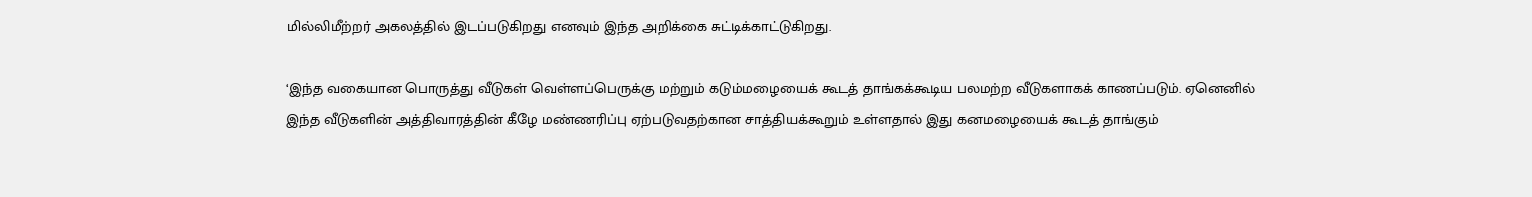மில்லிமீற்றர் அகலத்தில் இடப்படுகிறது எனவும் இந்த அறிக்கை சுட்டிக்காட்டுகிறது.

‘இந்த வகையான பொருத்து வீடுகள் வெள்ளப்பெருக்கு மற்றும் கடும்மழையைக் கூடத் தாங்கக்கூடிய பலமற்ற வீடுகளாகக் காணப்படும். ஏனெனில் இந்த வீடுகளின் அத்திவாரத்தின் கீழே மண்ணரிப்பு ஏற்படுவதற்கான சாத்தியக்கூறும் உள்ளதால் இது கனமழையைக் கூடத் தாங்கும்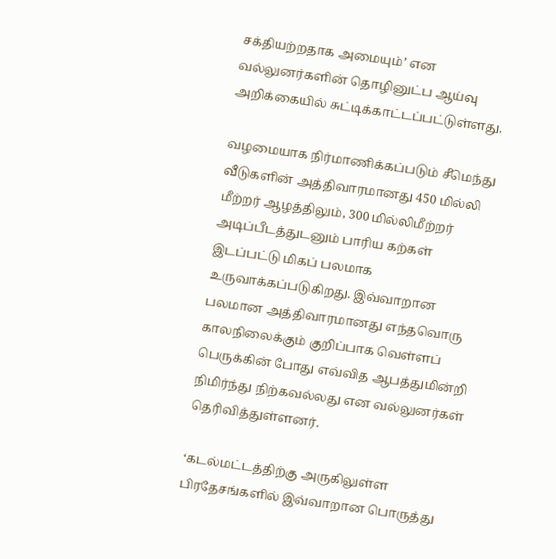சக்தியற்றதாக அமையும்’ என வல்லுனர்களின் தொழினுட்ப ஆய்வு அறிக்கையில் சுட்டிக்காட்டப்பட்டுள்ளது.

வழமையாக நிர்மாணிக்கப்படும் சீமெந்து வீடுகளின் அத்திவாரமானது 450 மில்லி மீற்றர் ஆழத்திலும், 300 மில்லிமீற்றர் அடிப்பீடத்துடனும் பாரிய கற்கள் இடப்பட்டு மிகப் பலமாக உருவாக்கப்படுகிறது. இவ்வாறான பலமான அத்திவாரமானது எந்தவொரு காலநிலைக்கும் குறிப்பாக வெள்ளப் பெருக்கின் போது எவ்வித ஆபத்துமின்றி நிமிர்ந்து நிற்கவல்லது என வல்லுனர்கள் தெரிவித்துள்ளனர்.

‘கடல்மட்டத்திற்கு அருகிலுள்ள பிரதேசங்களில் இவ்வாறான பொருத்து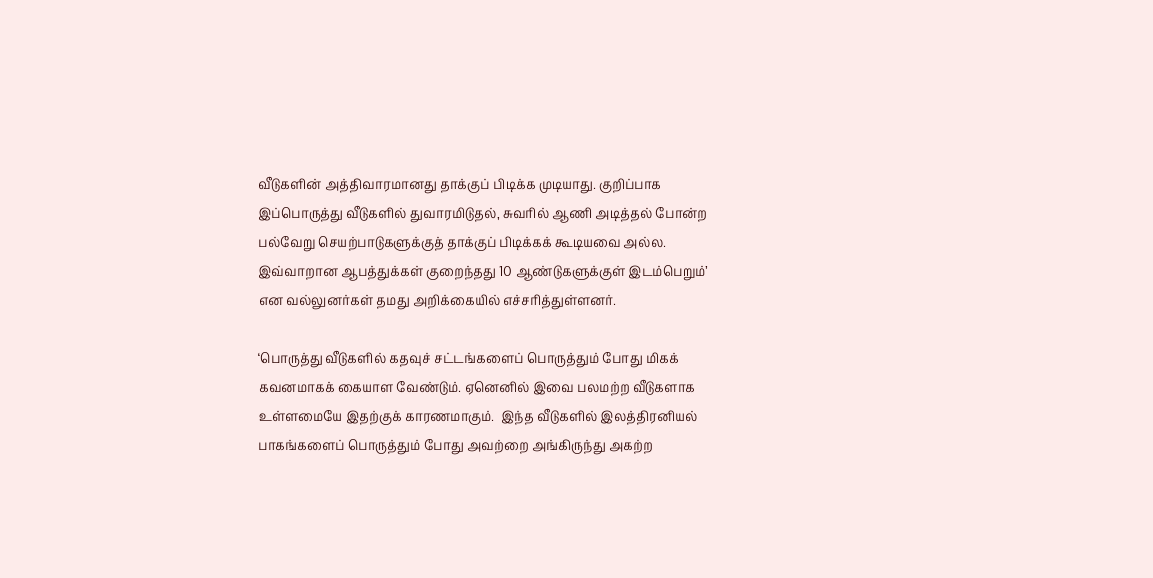வீடுகளின் அத்திவாரமானது தாக்குப் பிடிக்க முடியாது. குறிப்பாக இப்பொருத்து வீடுகளில் துவாரமிடுதல், சுவரில் ஆணி அடித்தல் போன்ற பல்வேறு செயற்பாடுகளுக்குத் தாக்குப் பிடிக்கக் கூடியவை அல்ல. இவ்வாறான ஆபத்துக்கள் குறைந்தது 10 ஆண்டுகளுக்குள் இடம்பெறும்’ என வல்லுனர்கள் தமது அறிக்கையில் எச்சரித்துள்ளனர்.

‘பொருத்து வீடுகளில் கதவுச் சட்டங்களைப் பொருத்தும் போது மிகக் கவனமாகக் கையாள வேண்டும். ஏனெனில் இவை பலமற்ற வீடுகளாக உள்ளமையே இதற்குக் காரணமாகும்.  இந்த வீடுகளில் இலத்திரனியல் பாகங்களைப் பொருத்தும் போது அவற்றை அங்கிருந்து அகற்ற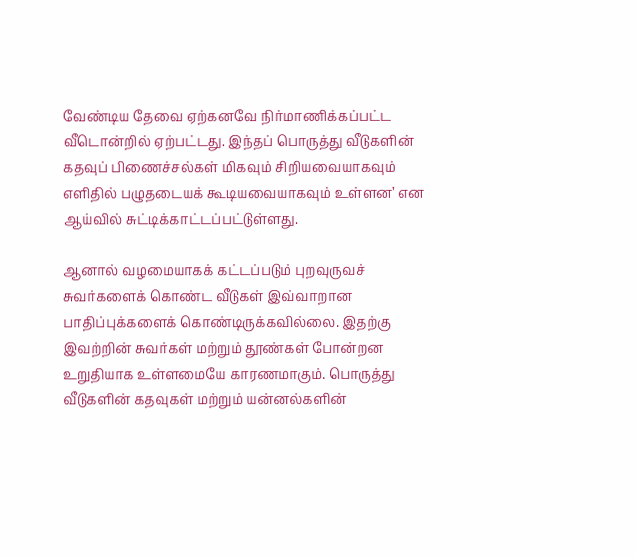வேண்டிய தேவை ஏற்கனவே நிர்மாணிக்கப்பட்ட வீடொன்றில் ஏற்பட்டது. இந்தப் பொருத்து வீடுகளின் கதவுப் பிணைச்சல்கள் மிகவும் சிறியவையாகவும் எளிதில் பழுதடையக் கூடியவையாகவும் உள்ளன’ என ஆய்வில் சுட்டிக்காட்டப்பட்டுள்ளது.

ஆனால் வழமையாகக் கட்டப்படும் புறவுருவச் சுவர்களைக் கொண்ட வீடுகள் இவ்வாறான பாதிப்புக்களைக் கொண்டிருக்கவில்லை. இதற்கு இவற்றின் சுவர்கள் மற்றும் தூண்கள் போன்றன உறுதியாக உள்ளமையே காரணமாகும். பொருத்து வீடுகளின் கதவுகள் மற்றும் யன்னல்களின்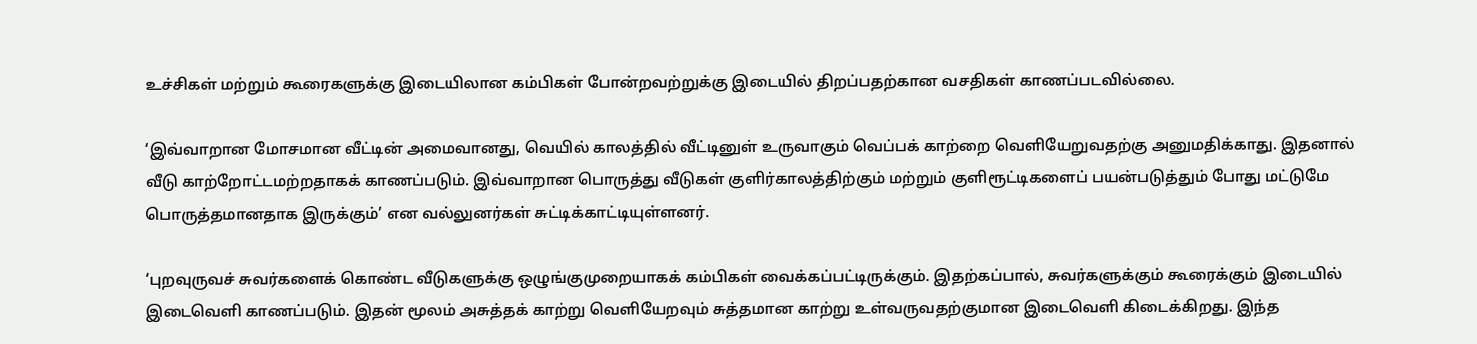உச்சிகள் மற்றும் கூரைகளுக்கு இடையிலான கம்பிகள் போன்றவற்றுக்கு இடையில் திறப்பதற்கான வசதிகள் காணப்படவில்லை.

‘இவ்வாறான மோசமான வீட்டின் அமைவானது, வெயில் காலத்தில் வீட்டினுள் உருவாகும் வெப்பக் காற்றை வெளியேறுவதற்கு அனுமதிக்காது. இதனால் வீடு காற்றோட்டமற்றதாகக் காணப்படும். இவ்வாறான பொருத்து வீடுகள் குளிர்காலத்திற்கும் மற்றும் குளிரூட்டிகளைப் பயன்படுத்தும் போது மட்டுமே பொருத்தமானதாக இருக்கும்’ என வல்லுனர்கள் சுட்டிக்காட்டியுள்ளனர்.

‘புறவுருவச் சுவர்களைக் கொண்ட வீடுகளுக்கு ஒழுங்குமுறையாகக் கம்பிகள் வைக்கப்பட்டிருக்கும். இதற்கப்பால், சுவர்களுக்கும் கூரைக்கும் இடையில் இடைவெளி காணப்படும். இதன் மூலம் அசுத்தக் காற்று வெளியேறவும் சுத்தமான காற்று உள்வருவதற்குமான இடைவெளி கிடைக்கிறது. இந்த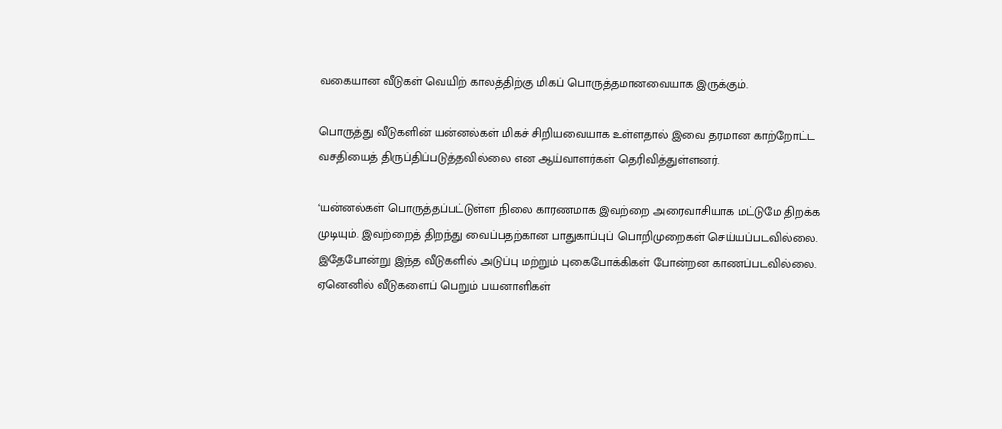வகையான வீடுகள் வெயிற் காலத்திற்கு மிகப் பொருத்தமானவையாக இருக்கும்.

பொருத்து வீடுகளின் யன்னல்கள் மிகச் சிறியவையாக உள்ளதால் இவை தரமான காற்றோட்ட வசதியைத் திருப்திப்படுத்தவில்லை என ஆய்வாளர்கள் தெரிவித்துள்ளனர்.

‘யன்னல்கள் பொருத்தப்பட்டுள்ள நிலை காரணமாக இவற்றை அரைவாசியாக மட்டுமே திறக்க முடியும். இவற்றைத் திறந்து வைப்பதற்கான பாதுகாப்புப் பொறிமுறைகள் செய்யப்படவில்லை. இதேபோன்று இந்த வீடுகளில் அடுப்பு மற்றும் புகைபோக்கிகள் போன்றன காணப்படவில்லை. ஏனெனில் வீடுகளைப் பெறும் பயனாளிகள்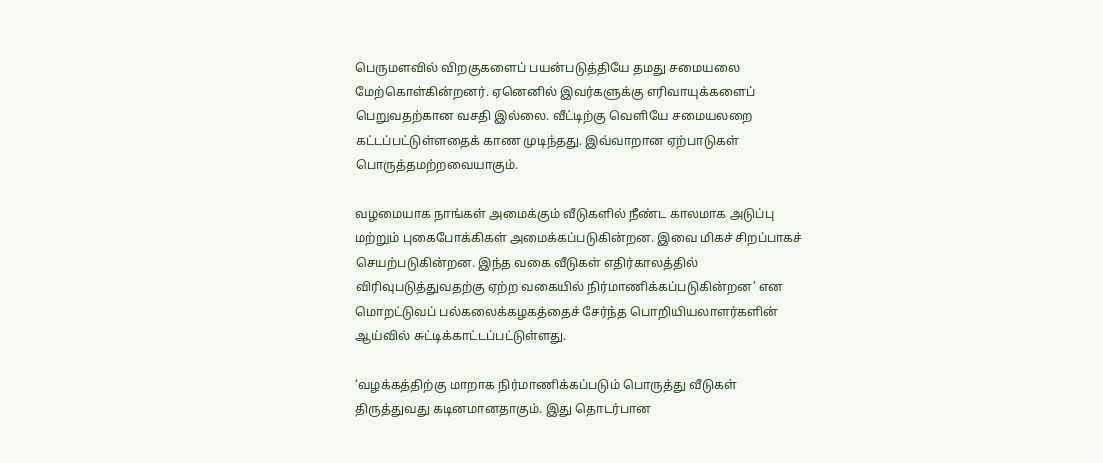பெருமளவில் விறகுகளைப் பயன்படுத்தியே தமது சமையலை மேற்கொள்கின்றனர். ஏனெனில் இவர்களுக்கு எரிவாயுக்களைப் பெறுவதற்கான வசதி இல்லை. வீட்டிற்கு வெளியே சமையலறை கட்டப்பட்டுள்ளதைக் காண முடிந்தது. இவ்வாறான ஏற்பாடுகள் பொருத்தமற்றவையாகும்.

வழமையாக நாங்கள் அமைக்கும் வீடுகளில் நீண்ட காலமாக அடுப்பு மற்றும் புகைபோக்கிகள் அமைக்கப்படுகின்றன. இவை மிகச் சிறப்பாகச் செயற்படுகின்றன. இந்த வகை வீடுகள் எதிர்காலத்தில் விரிவுபடுத்துவதற்கு ஏற்ற வகையில் நிர்மாணிக்கப்படுகின்றன’ என மொறட்டுவப் பல்கலைக்கழகத்தைச் சேர்ந்த பொறியியலாளர்களின் ஆய்வில் சுட்டிக்காட்டப்பட்டுள்ளது.

‘வழக்கத்திற்கு மாறாக நிர்மாணிக்கப்படும் பொருத்து வீடுகள் திருத்துவது கடினமானதாகும். இது தொடர்பான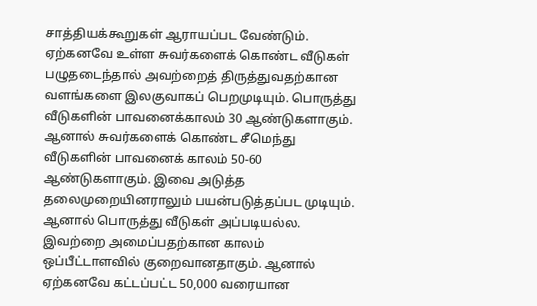சாத்தியக்கூறுகள் ஆராயப்பட வேண்டும். ஏற்கனவே உள்ள சுவர்களைக் கொண்ட வீடுகள் பழுதடைந்தால் அவற்றைத் திருத்துவதற்கான வளங்களை இலகுவாகப் பெறமுடியும். பொருத்து வீடுகளின் பாவனைக்காலம் 30 ஆண்டுகளாகும். ஆனால் சுவர்களைக் கொண்ட சீமெந்து வீடுகளின் பாவனைக் காலம் 50-60 ஆண்டுகளாகும். இவை அடுத்த தலைமுறையினராலும் பயன்படுத்தப்பட முடியும். ஆனால் பொருத்து வீடுகள் அப்படியல்ல. இவற்றை அமைப்பதற்கான காலம் ஒப்பீட்டாளவில் குறைவானதாகும். ஆனால் ஏற்கனவே கட்டப்பட்ட 50,000 வரையான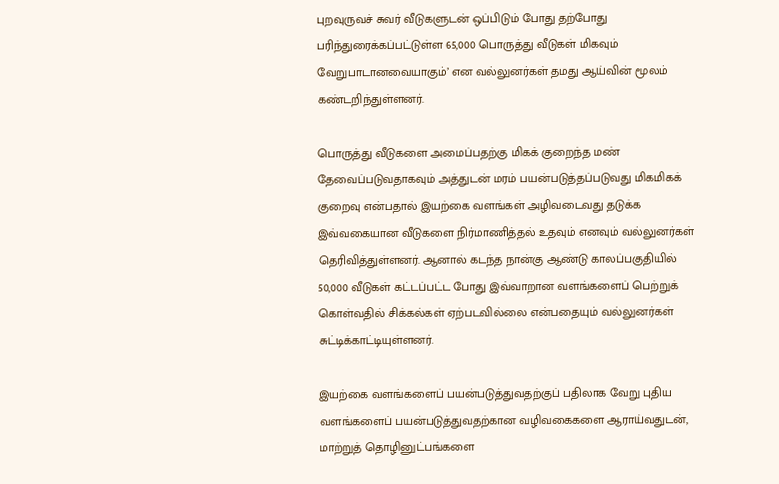புறவுருவச் சுவர் வீடுகளுடன் ஒப்பிடும் போது தற்போது பரிந்துரைக்கப்பட்டுள்ள 65,000 பொருத்து வீடுகள் மிகவும் வேறுபாடானவையாகும்’ என வல்லுனர்கள் தமது ஆய்வின் மூலம் கண்டறிந்துள்ளனர்.

பொருத்து வீடுகளை அமைப்பதற்கு மிகக் குறைந்த மண் தேவைப்படுவதாகவும் அத்துடன் மரம் பயன்படுத்தப்படுவது மிகமிகக் குறைவு என்பதால் இயற்கை வளங்கள் அழிவடைவது தடுக்க இவ்வகையான வீடுகளை நிர்மாணித்தல் உதவும் எனவும் வல்லுனர்கள் தெரிவித்துள்ளனர். ஆனால் கடந்த நான்கு ஆண்டு காலப்பகுதியில் 50,000 வீடுகள் கட்டப்பட்ட போது இவ்வாறான வளங்களைப் பெற்றுக் கொள்வதில் சிக்கல்கள் ஏற்படவில்லை என்பதையும் வல்லுனர்கள் சுட்டிக்காட்டியுள்ளனர்.

இயற்கை வளங்களைப் பயன்படுத்துவதற்குப் பதிலாக வேறு புதிய வளங்களைப் பயன்படுத்துவதற்கான வழிவகைகளை ஆராய்வதுடன், மாற்றுத் தொழினுட்பங்களை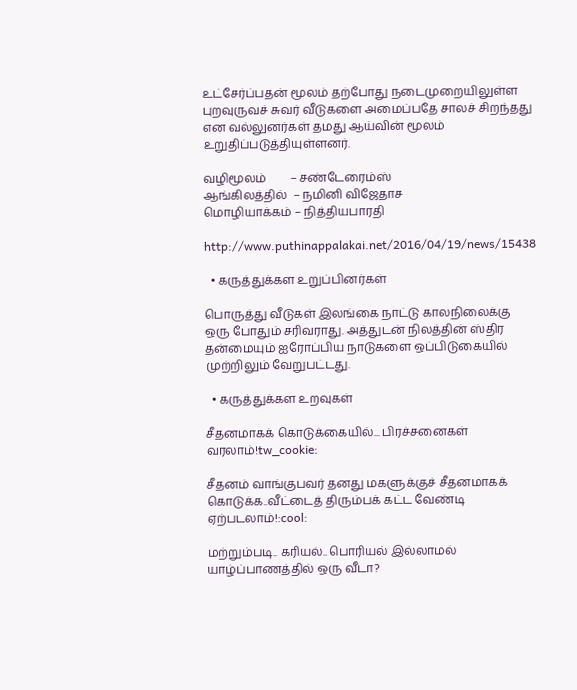உட்சேர்ப்பதன் மூலம் தற்போது நடைமுறையிலுள்ள புறவுருவச் சுவர் வீடுகளை அமைப்பதே சாலச் சிறந்தது என வல்லுனர்கள் தமது ஆய்வின் மூலம் உறுதிப்படுத்தியுள்ளனர்.

வழிமூலம்        – சண்டேரைம்ஸ்
ஆங்கிலத்தில்  – நமினி விஜேதாச
மொழியாக்கம் – நித்தியபாரதி

http://www.puthinappalakai.net/2016/04/19/news/15438

  • கருத்துக்கள உறுப்பினர்கள்

பொருத்து வீடுகள் இலங்கை நாட்டு காலநிலைக்கு ஒரு போதும் சரிவராது. அத்துடன் நிலத்தின் ஸ்திர தன்மையும் ஐரோப்பிய நாடுகளை ஒப்பிடுகையில் முற்றிலும் வேறுபட்டது.

  • கருத்துக்கள உறவுகள்

சீதனமாகக் கொடுக்கையில்... பிரச்சனைகள் வரலாம்!tw_cookie:

சீதனம் வாங்குபவர் தனது மகளுக்குச் சீதனமாகக் கொடுக்க..வீட்டைத் திரும்பக் கட்ட வேண்டி ஏற்படலாம்!:cool:

மற்றும்படி.. கரியல்.. பொரியல் இல்லாமல் யாழ்ப்பாணத்தில் ஒரு வீடா?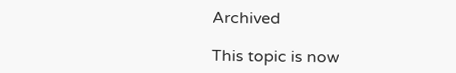Archived

This topic is now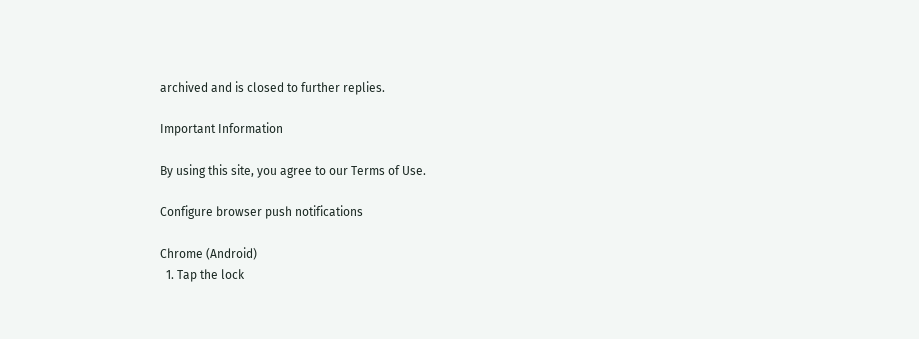archived and is closed to further replies.

Important Information

By using this site, you agree to our Terms of Use.

Configure browser push notifications

Chrome (Android)
  1. Tap the lock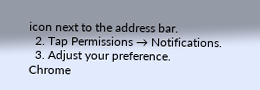icon next to the address bar.
  2. Tap Permissions → Notifications.
  3. Adjust your preference.
Chrome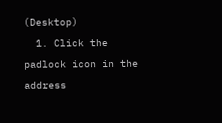(Desktop)
  1. Click the padlock icon in the address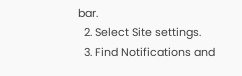bar.
  2. Select Site settings.
  3. Find Notifications and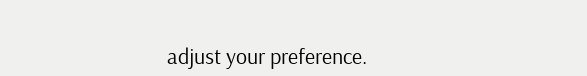adjust your preference.